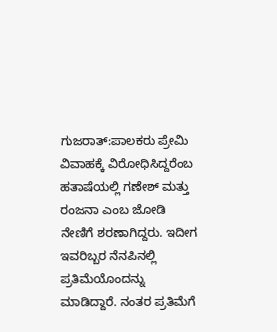ಗುಜರಾತ್:ಪಾಲಕರು ಪ್ರೇಮಿ ವಿವಾಹಕ್ಕೆ ವಿರೋಧಿಸಿದ್ದರೆಂಬ ಹತಾಷೆಯಲ್ಲಿ ಗಣೇಶ್ ಮತ್ತು ರಂಜನಾ ಎಂಬ ಜೋಡಿ ನೇಣಿಗೆ ಶರಣಾಗಿದ್ದರು. ಇದೀಗ ಇವರಿಬ್ಬರ ನೆನಪಿನಲ್ಲಿ ಪ್ರತಿಮೆಯೊಂದನ್ನು ಮಾಡಿದ್ದಾರೆ. ನಂತರ ಪ್ರತಿಮೆಗೆ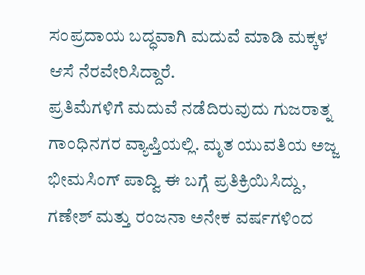ಸಂಪ್ರದಾಯ ಬದ್ಧವಾಗಿ ಮದುವೆ ಮಾಡಿ ಮಕ್ಕಳ ಆಸೆ ನೆರವೇರಿಸಿದ್ದಾರೆ.
ಪ್ರತಿಮೆಗಳಿಗೆ ಮದುವೆ ನಡೆದಿರುವುದು ಗುಜರಾತ್ನ ಗಾಂಧಿನಗರ ವ್ಯಾಪ್ತಿಯಲ್ಲಿ. ಮೃತ ಯುವತಿಯ ಅಜ್ಜ ಭೀಮಸಿಂಗ್ ಪಾದ್ವಿ ಈ ಬಗ್ಗೆ ಪ್ರತಿಕ್ರಿಯಿಸಿದ್ದು, ಗಣೇಶ್ ಮತ್ತು ರಂಜನಾ ಅನೇಕ ವರ್ಷಗಳಿಂದ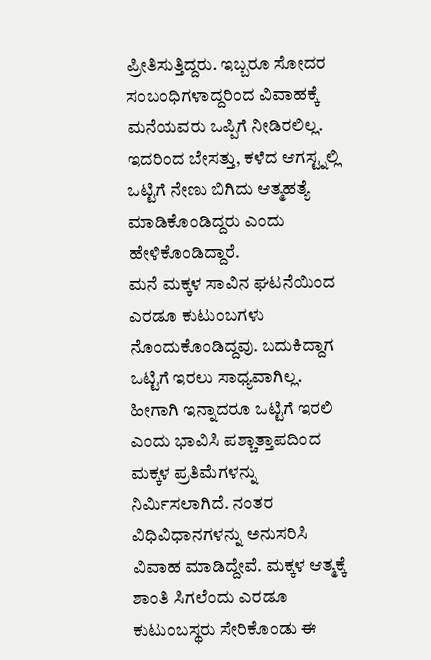ಪ್ರೀತಿಸುತ್ತಿದ್ದರು. ಇಬ್ಬರೂ ಸೋದರ ಸಂಬಂಧಿಗಳಾದ್ದರಿಂದ ವಿವಾಹಕ್ಕೆ ಮನೆಯವರು ಒಪ್ಪಿಗೆ ನೀಡಿರಲಿಲ್ಲ. ಇದರಿಂದ ಬೇಸತ್ತು, ಕಳೆದ ಆಗಸ್ಟ್ನಲ್ಲಿ ಒಟ್ಟಿಗೆ ನೇಣು ಬಿಗಿದು ಆತ್ಮಹತ್ಯೆ ಮಾಡಿಕೊಂಡಿದ್ದರು ಎಂದು ಹೇಳಿಕೊಂಡಿದ್ದಾರೆ.
ಮನೆ ಮಕ್ಕಳ ಸಾವಿನ ಘಟನೆಯಿಂದ ಎರಡೂ ಕುಟುಂಬಗಳು ನೊಂದುಕೊಂಡಿದ್ದವು. ಬದುಕಿದ್ದಾಗ ಒಟ್ಟಿಗೆ ಇರಲು ಸಾಧ್ಯವಾಗಿಲ್ಲ. ಹೀಗಾಗಿ ಇನ್ನಾದರೂ ಒಟ್ಟಿಗೆ ಇರಲಿ ಎಂದು ಭಾವಿಸಿ ಪಶ್ಚಾತ್ತಾಪದಿಂದ ಮಕ್ಕಳ ಪ್ರತಿಮೆಗಳನ್ನು ನಿರ್ಮಿಸಲಾಗಿದೆ. ನಂತರ ವಿಧಿವಿಧಾನಗಳನ್ನು ಅನುಸರಿಸಿ ವಿವಾಹ ಮಾಡಿದ್ದೇವೆ. ಮಕ್ಕಳ ಆತ್ಮಕ್ಕೆ ಶಾಂತಿ ಸಿಗಲೆಂದು ಎರಡೂ ಕುಟುಂಬಸ್ಥರು ಸೇರಿಕೊಂಡು ಈ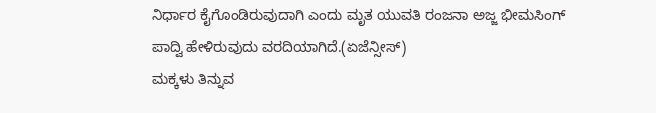ನಿರ್ಧಾರ ಕೈಗೊಂಡಿರುವುದಾಗಿ ಎಂದು ಮೃತ ಯುವತಿ ರಂಜನಾ ಅಜ್ಜ ಭೀಮಸಿಂಗ್ ಪಾದ್ವಿ ಹೇಳಿರುವುದು ವರದಿಯಾಗಿದೆ.(ಏಜೆನ್ಸೀಸ್)
ಮಕ್ಕಳು ತಿನ್ನುವ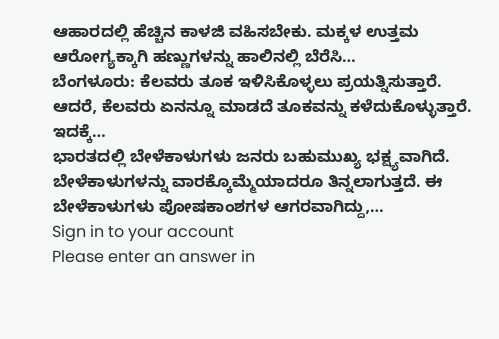ಆಹಾರದಲ್ಲಿ ಹೆಚ್ಚಿನ ಕಾಳಜಿ ವಹಿಸಬೇಕು. ಮಕ್ಕಳ ಉತ್ತಮ ಆರೋಗ್ಯಕ್ಕಾಗಿ ಹಣ್ಣುಗಳನ್ನು ಹಾಲಿನಲ್ಲಿ ಬೆರೆಸಿ…
ಬೆಂಗಳೂರು: ಕೆಲವರು ತೂಕ ಇಳಿಸಿಕೊಳ್ಳಲು ಪ್ರಯತ್ನಿಸುತ್ತಾರೆ. ಆದರೆ, ಕೆಲವರು ಏನನ್ನೂ ಮಾಡದೆ ತೂಕವನ್ನು ಕಳೆದುಕೊಳ್ಳುತ್ತಾರೆ. ಇದಕ್ಕೆ…
ಭಾರತದಲ್ಲಿ ಬೇಳೆಕಾಳುಗಳು ಜನರು ಬಹುಮುಖ್ಯ ಭಕ್ಷ್ಯವಾಗಿದೆ. ಬೇಳೆಕಾಳುಗಳನ್ನು ವಾರಕ್ಕೊಮ್ಮೆಯಾದರೂ ತಿನ್ನಲಾಗುತ್ತದೆ. ಈ ಬೇಳೆಕಾಳುಗಳು ಪೋಷಕಾಂಶಗಳ ಆಗರವಾಗಿದ್ದು,…
Sign in to your account
Please enter an answer in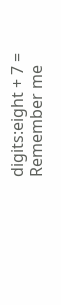digits:eight + 7 =
Remember me